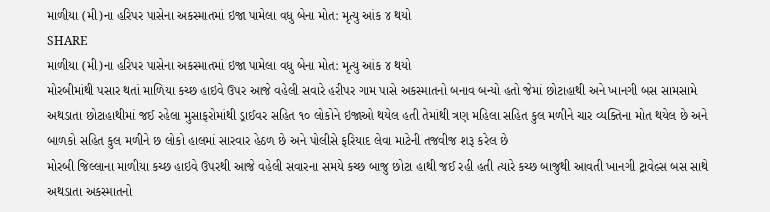માળીયા (મી)ના હરિપર પાસેના અકસ્માતમાં ઇજા પામેલા વધુ બેના મોત: મૃત્યુ આંક ૪ થયો
SHARE
માળીયા (મી)ના હરિપર પાસેના અકસ્માતમાં ઇજા પામેલા વધુ બેના મોત: મૃત્યુ આંક ૪ થયો
મોરબીમાંથી પસાર થતાં માળિયા કચ્છ હાઇવે ઉપર આજે વહેલી સવારે હરીપર ગામ પાસે અકસ્માતનો બનાવ બન્યો હતો જેમાં છોટાહાથી અને ખાનગી બસ સામસામે અથડાતા છોટાહાથીમાં જઈ રહેલા મુસાફરોમાંથી ડ્રાઈવર સહિત ૧૦ લોકોને ઇજાઓ થયેલ હતી તેમાંથી ત્રણ મહિલા સહિત કુલ મળીને ચાર વ્યક્તિના મોત થયેલ છે અને બાળકો સહિત કુલ મળીને છ લોકો હાલમાં સારવાર હેઠળ છે અને પોલીસે ફરિયાદ લેવા માટેની તજવીજ શરૂ કરેલ છે
મોરબી જિલ્લાના માળીયા કચ્છ હાઇવે ઉપરથી આજે વહેલી સવારના સમયે કચ્છ બાજુ છોટા હાથી જઈ રહી હતી ત્યારે કચ્છ બાજુથી આવતી ખાનગી ટ્રાવેલ્સ બસ સાથે અથડાતા અકસ્માતનો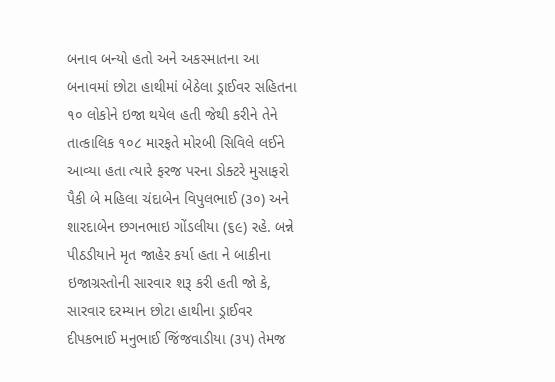બનાવ બન્યો હતો અને અકસ્માતના આ બનાવમાં છોટા હાથીમાં બેઠેલા ડ્રાઈવર સહિતના ૧૦ લોકોને ઇજા થયેલ હતી જેથી કરીને તેને તાત્કાલિક ૧૦૮ મારફતે મોરબી સિવિલે લઈને આવ્યા હતા ત્યારે ફરજ પરના ડોક્ટરે મુસાફરો પૈકી બે મહિલા ચંદાબેન વિપુલભાઈ (૩૦) અને શારદાબેન છગનભાઇ ગોંડલીયા (૬૯) રહે. બન્ને પીઠડીયાને મૃત જાહેર કર્યા હતા ને બાકીના ઇજાગ્રસ્તોની સારવાર શરૂ કરી હતી જો કે, સારવાર દરમ્યાન છોટા હાથીના ડ્રાઈવર દીપકભાઈ મનુભાઈ જિંજવાડીયા (૩૫) તેમજ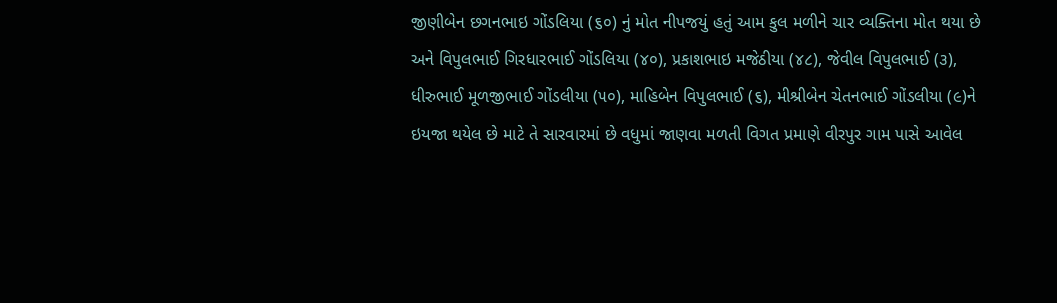જીણીબેન છગનભાઇ ગોંડલિયા (૬૦) નું મોત નીપજયું હતું આમ કુલ મળીને ચાર વ્યક્તિના મોત થયા છે અને વિપુલભાઈ ગિરધારભાઈ ગોંડલિયા (૪૦), પ્રકાશભાઇ મજેઠીયા (૪૮), જેવીલ વિપુલભાઈ (૩), ધીરુભાઈ મૂળજીભાઈ ગોંડલીયા (૫૦), માહિબેન વિપુલભાઈ (૬), મીશ્રીબેન ચેતનભાઈ ગોંડલીયા (૯)ને ઇયજા થયેલ છે માટે તે સારવારમાં છે વધુમાં જાણવા મળતી વિગત પ્રમાણે વીરપુર ગામ પાસે આવેલ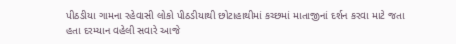પીઠડીયા ગામના રહેવાસી લોકો પીઠડીયાથી છોટાહાથીમાં કચ્છમાં માતાજીનાં દર્શન કરવા માટે જતા હતા દરમ્યાન વહેલી સવારે આજે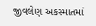જીવલેણ અકસ્માતમાં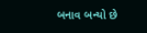બનાવ બન્યો છે